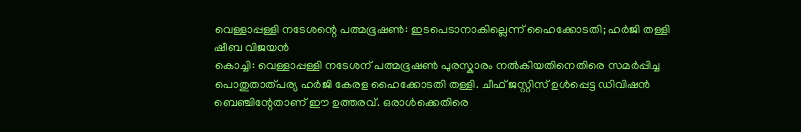വെള്ളാപ്പള്ളി നടേശന്റെ പത്മഭൂഷൺ: ഇടപെടാനാകില്ലെന്ന് ഹൈക്കോടതി; ഹർജി തള്ളി
ഷീബ വിജയൻ
കൊച്ചി: വെള്ളാപ്പള്ളി നടേശന് പത്മഭൂഷൺ പുരസ്കാരം നൽകിയതിനെതിരെ സമർപ്പിച്ച പൊതുതാത്പര്യ ഹർജി കേരള ഹൈക്കോടതി തള്ളി. ചീഫ് ജസ്റ്റിസ് ഉൾപ്പെട്ട ഡിവിഷൻ ബെഞ്ചിന്റേതാണ് ഈ ഉത്തരവ്. ഒരാൾക്കെതിരെ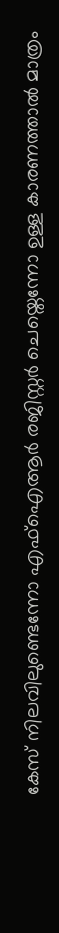കേസ് നിലവിലുണ്ടെന്നോ എഫ്ഐആർ രജിസ്റ്റർ ചെയ്തെന്നോ ഉള്ള കാരണത്താൽ മാത്രം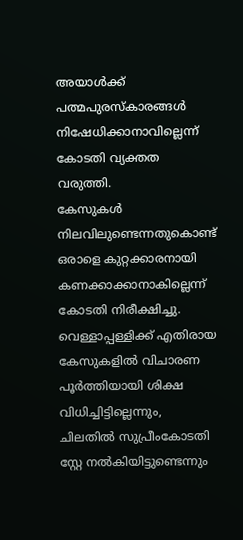അയാൾക്ക് പത്മപുരസ്കാരങ്ങൾ നിഷേധിക്കാനാവില്ലെന്ന് കോടതി വ്യക്തത വരുത്തി.
കേസുകൾ നിലവിലുണ്ടെന്നതുകൊണ്ട് ഒരാളെ കുറ്റക്കാരനായി കണക്കാക്കാനാകില്ലെന്ന് കോടതി നിരീക്ഷിച്ചു. വെള്ളാപ്പള്ളിക്ക് എതിരായ കേസുകളിൽ വിചാരണ പൂർത്തിയായി ശിക്ഷ വിധിച്ചിട്ടില്ലെന്നും, ചിലതിൽ സുപ്രീംകോടതി സ്റ്റേ നൽകിയിട്ടുണ്ടെന്നും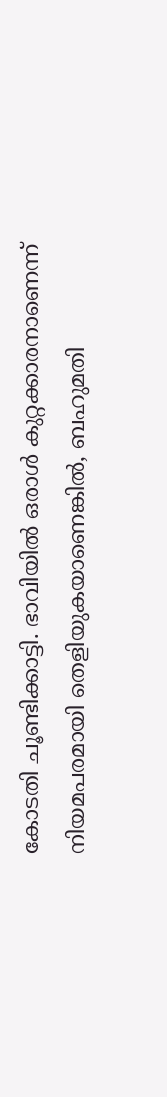കോടതി ചൂണ്ടിക്കാട്ടി. ഭാവിയിൽ ഒരാൾ കുറ്റക്കാരനാണെന്ന് നിയമപരമായി തെളിയുകയാണെങ്കിൽ, ബഹുമതി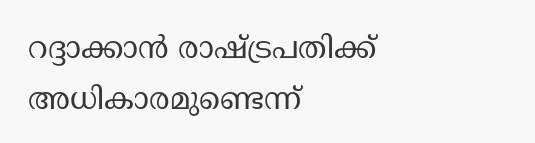റദ്ദാക്കാൻ രാഷ്ട്രപതിക്ക് അധികാരമുണ്ടെന്ന്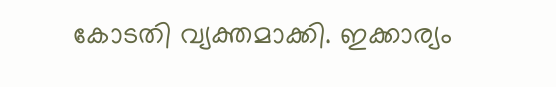കോടതി വ്യക്തമാക്കി. ഇക്കാര്യം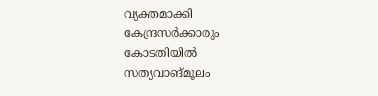വ്യക്തമാക്കി കേന്ദ്രസർക്കാരും കോടതിയിൽ സത്യവാങ്മൂലം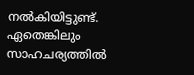നൽകിയിട്ടുണ്ട്. ഏതെങ്കിലും സാഹചര്യത്തിൽ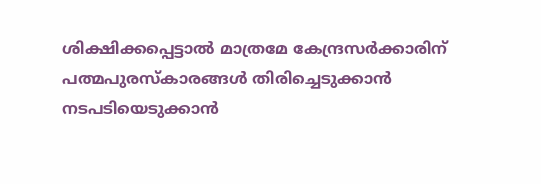ശിക്ഷിക്കപ്പെട്ടാൽ മാത്രമേ കേന്ദ്രസർക്കാരിന് പത്മപുരസ്കാരങ്ങൾ തിരിച്ചെടുക്കാൻ നടപടിയെടുക്കാൻ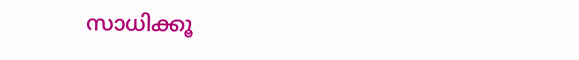സാധിക്കൂ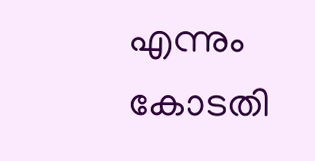എന്നും കോടതി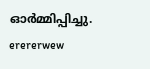ഓർമ്മിപ്പിച്ചു.
erererwew